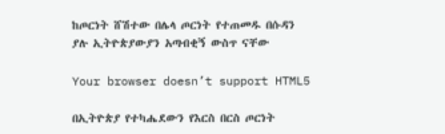ከጦርነት ሸሽተው በሌላ ጦርነት የተጠመዱ በሱዳን ያሉ ኢትዮጵያውያን አጣብቂኝ ውስጥ ናቸው

Your browser doesn’t support HTML5

በኢትዮጵያ የተካሔደውን የእርስ በርስ ጦርነት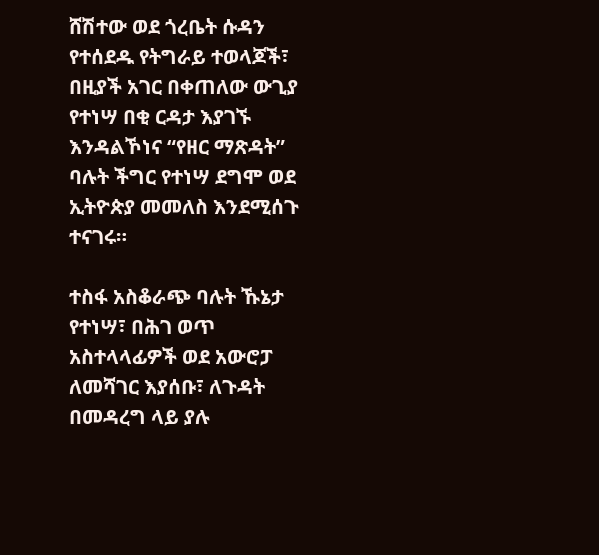ሸሽተው ወደ ጎረቤት ሱዳን የተሰደዱ የትግራይ ተወላጆች፣ በዚያች አገር በቀጠለው ውጊያ የተነሣ በቂ ርዳታ እያገኙ እንዳልኾነና “የዘር ማጽዳት” ባሉት ችግር የተነሣ ደግሞ ወደ ኢትዮጵያ መመለስ እንደሚሰጉ ተናገሩ።

ተስፋ አስቆራጭ ባሉት ኹኔታ የተነሣ፣ በሕገ ወጥ አስተላላፊዎች ወደ አውሮፓ ለመሻገር እያሰቡ፣ ለጉዳት በመዳረግ ላይ ያሉ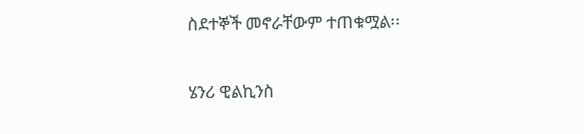ስደተኞች መኖራቸውም ተጠቁሟል፡፡

ሄንሪ ዊልኪንስ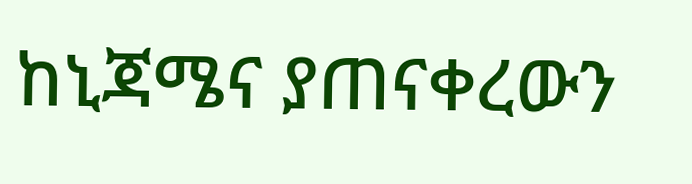ከኒጃሜና ያጠናቀረውን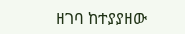ዘገባ ከተያያዘው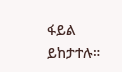ፋይል ይከታተሉ።